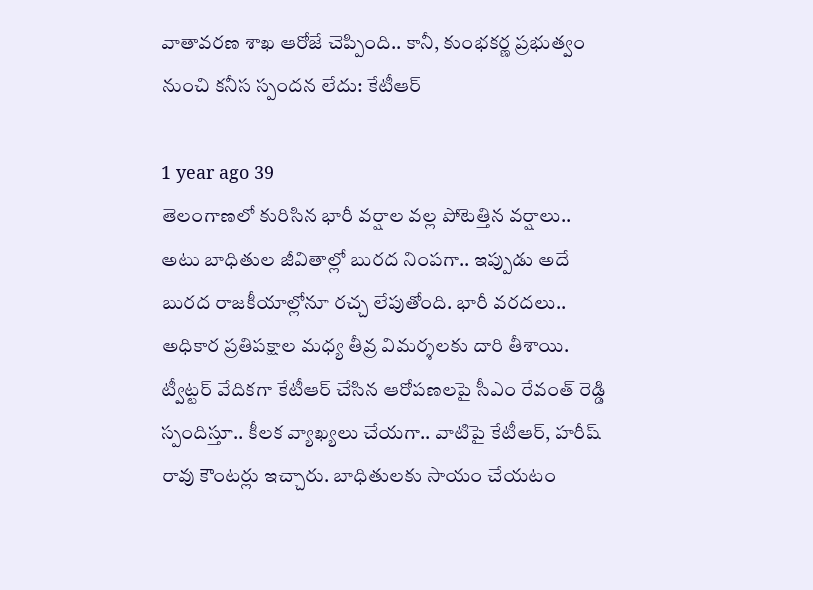వాతావరణ శాఖ ఆరోజే చెప్పింది.. కానీ, కుంభకర్ణ ప్రభుత్వం నుంచి కనీస స్పందన లేదు: కేటీఆర్

1 year ago 39
తెలంగాణలో కురిసిన భారీ వర్షాల వల్ల పోటెత్తిన వర్షాలు.. అటు బాధితుల జీవితాల్లో బురద నింపగా.. ఇప్పుడు అదే బురద రాజకీయాల్లోనూ రచ్చ లేపుతోంది. భారీ వరదలు.. అధికార ప్రతిపక్షాల మధ్య తీవ్ర విమర్శలకు దారి తీశాయి. ట్వీట్టర్ వేదికగా కేటీఆర్ చేసిన ఆరోపణలపై సీఎం రేవంత్ రెడ్డి స్పందిస్తూ.. కీలక వ్యాఖ్యలు చేయగా.. వాటిపై కేటీఆర్, హరీష్ రావు కౌంటర్లు ఇచ్చారు. బాధితులకు సాయం చేయటం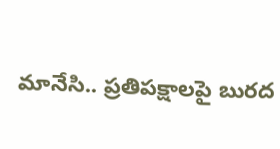మానేసి.. ప్రతిపక్షాలపై బురద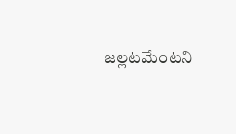జల్లటమేంటని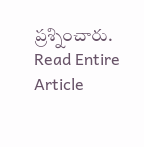ప్రశ్నించారు.
Read Entire Article